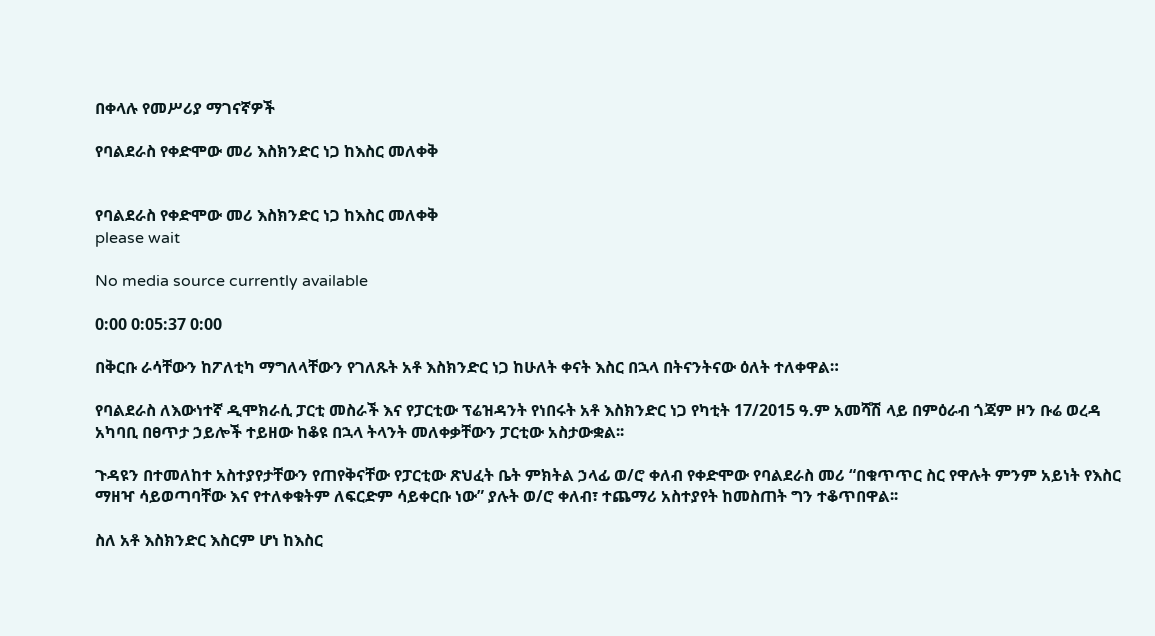በቀላሉ የመሥሪያ ማገናኛዎች

የባልደራስ የቀድሞው መሪ እስክንድር ነጋ ከእስር መለቀቅ


የባልደራስ የቀድሞው መሪ እስክንድር ነጋ ከእስር መለቀቅ
please wait

No media source currently available

0:00 0:05:37 0:00

በቅርቡ ራሳቸውን ከፖለቲካ ማግለላቸውን የገለጹት አቶ እስክንድር ነጋ ከሁለት ቀናት እስር በኋላ በትናንትናው ዕለት ተለቀዋል።

የባልደራስ ለእውነተኛ ዲሞክራሲ ፓርቲ መስራች እና የፓርቲው ፕሬዝዳንት የነበሩት አቶ እስክንድር ነጋ የካቲት 17/2015 ዓ.ም አመሻሽ ላይ በምዕራብ ጎጃም ዞን ቡሬ ወረዳ አካባቢ በፀጥታ ኃይሎች ተይዘው ከቆዩ በኋላ ትላንት መለቀቃቸውን ፓርቲው አስታውቋል፡፡

ጉዳዩን በተመለከተ አስተያየታቸውን የጠየቅናቸው የፓርቲው ጽህፈት ቤት ምክትል ኃላፊ ወ/ሮ ቀለብ የቀድሞው የባልደራስ መሪ “በቁጥጥር ስር የዋሉት ምንም አይነት የእስር ማዘዣ ሳይወጣባቸው እና የተለቀቁትም ለፍርድም ሳይቀርቡ ነው” ያሉት ወ/ሮ ቀለብ፣ ተጨማሪ አስተያየት ከመስጠት ግን ተቆጥበዋል፡፡

ስለ አቶ እስክንድር እስርም ሆነ ከእስር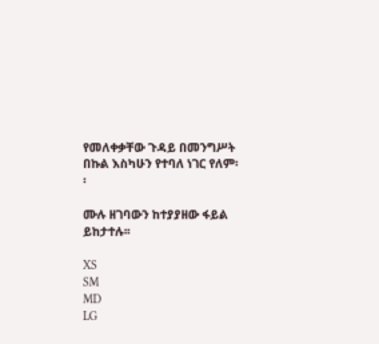የመለቀቃቸው ጉዳይ በመንግሥት በኩል እስካሁን የተባለ ነገር የለም፡፡

ሙሉ ዘገባውን ከተያያዘው ፋይል ይከታተሉ፡፡

XS
SM
MD
LG